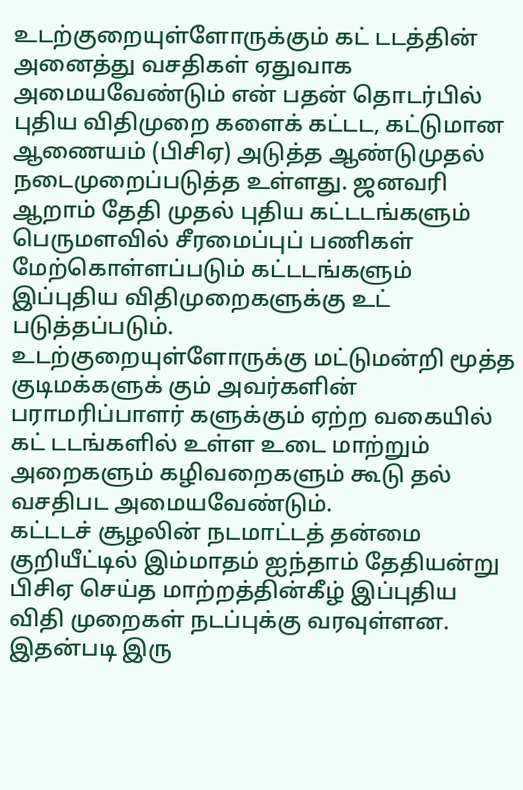உடற்குறையுள்ளோருக்கும் கட் டடத்தின் அனைத்து வசதிகள் ஏதுவாக அமையவேண்டும் என் பதன் தொடர்பில் புதிய விதிமுறை களைக் கட்டட, கட்டுமான ஆணையம் (பிசிஏ) அடுத்த ஆண்டுமுதல் நடைமுறைப்படுத்த உள்ளது. ஜனவரி ஆறாம் தேதி முதல் புதிய கட்டடங்களும் பெருமளவில் சீரமைப்புப் பணிகள் மேற்கொள்ளப்படும் கட்டடங்களும் இப்புதிய விதிமுறைகளுக்கு உட் படுத்தப்படும்.
உடற்குறையுள்ளோருக்கு மட்டுமன்றி மூத்த குடிமக்களுக் கும் அவர்களின் பராமரிப்பாளர் களுக்கும் ஏற்ற வகையில் கட் டடங்களில் உள்ள உடை மாற்றும் அறைகளும் கழிவறைகளும் கூடு தல் வசதிபட அமையவேண்டும்.
கட்டடச் சூழலின் நடமாட்டத் தன்மை குறியீட்டில் இம்மாதம் ஐந்தாம் தேதியன்று பிசிஏ செய்த மாற்றத்தின்கீழ் இப்புதிய விதி முறைகள் நடப்புக்கு வரவுள்ளன.
இதன்படி இரு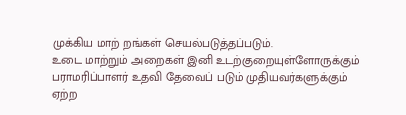முக்கிய மாற் றங்கள் செயல்படுத்தப்படும்.
உடை மாற்றும் அறைகள் இனி உடற்குறையுள்ளோருக்கும் பராமரிப்பாளர் உதவி தேவைப் படும் முதியவர்களுக்கும் ஏற்ற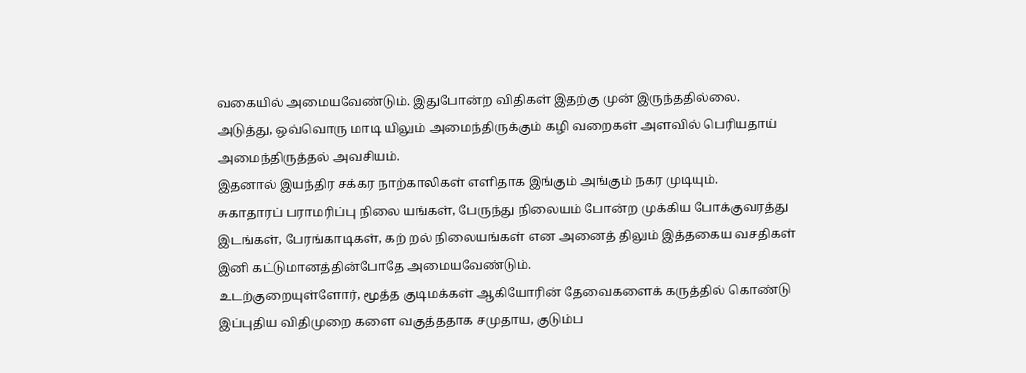வகையில் அமையவேண்டும். இதுபோன்ற விதிகள் இதற்கு முன் இருந்ததில்லை.
அடுத்து, ஒவ்வொரு மாடி யிலும் அமைந்திருக்கும் கழி வறைகள் அளவில் பெரியதாய் அமைந்திருத்தல் அவசியம்.
இதனால் இயந்திர சக்கர நாற்காலிகள் எளிதாக இங்கும் அங்கும் நகர முடியும்.
சுகாதாரப் பராமரிப்பு நிலை யங்கள், பேருந்து நிலையம் போன்ற முக்கிய போக்குவரத்து இடங்கள், பேரங்காடிகள், கற் றல் நிலையங்கள் என அனைத் திலும் இத்தகைய வசதிகள் இனி கட்டுமானத்தின்போதே அமையவேண்டும்.
உடற்குறையுள்ளோர், மூத்த குடிமக்கள் ஆகியோரின் தேவைகளைக் கருத்தில் கொண்டு இப்புதிய விதிமுறை களை வகுத்ததாக சமுதாய, குடும்ப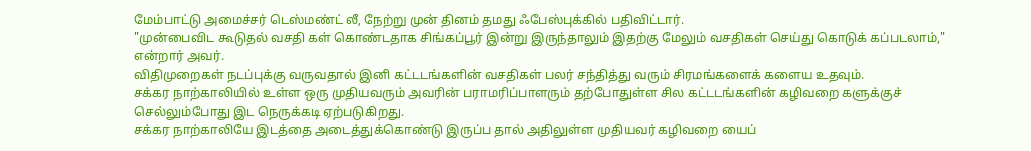மேம்பாட்டு அமைச்சர் டெஸ்மண்ட் லீ, நேற்று முன் தினம் தமது ஃபேஸ்புக்கில் பதிவிட்டார்.
"முன்பைவிட கூடுதல் வசதி கள் கொண்டதாக சிங்கப்பூர் இன்று இருந்தாலும் இதற்கு மேலும் வசதிகள் செய்து கொடுக் கப்படலாம்," என்றார் அவர்.
விதிமுறைகள் நடப்புக்கு வருவதால் இனி கட்டடங்களின் வசதிகள் பலர் சந்தித்து வரும் சிரமங்களைக் களைய உதவும்.
சக்கர நாற்காலியில் உள்ள ஒரு முதியவரும் அவரின் பராமரிப்பாளரும் தற்போதுள்ள சில கட்டடங்களின் கழிவறை களுக்குச் செல்லும்போது இட நெருக்கடி ஏற்படுகிறது.
சக்கர நாற்காலியே இடத்தை அடைத்துக்கொண்டு இருப்ப தால் அதிலுள்ள முதியவர் கழிவறை யைப்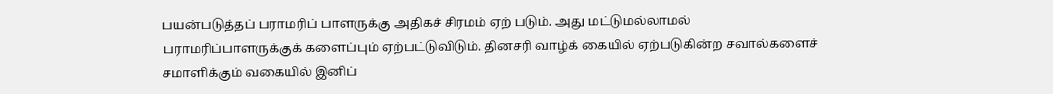பயன்படுத்தப் பராமரிப் பாளருக்கு அதிகச் சிரமம் ஏற் படும். அது மட்டுமல்லாமல் பராமரிப்பாளருக்குக் களைப்பும் ஏற்பட்டுவிடும். தினசரி வாழ்க் கையில் ஏற்படுகின்ற சவால்களைச் சமாளிக்கும் வகையில் இனிப்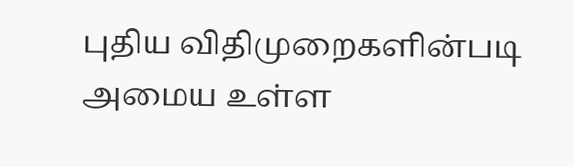புதிய விதிமுறைகளின்படி அமைய உள்ள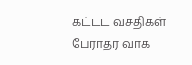கட்டட வசதிகள் பேராதர வாக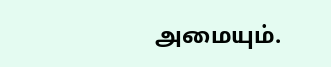அமையும்.